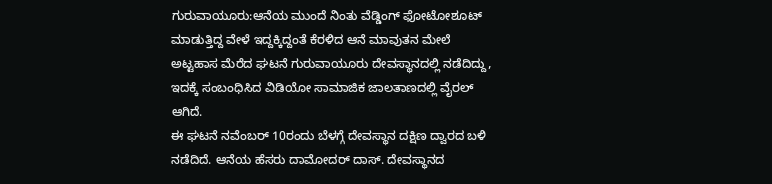ಗುರುವಾಯೂರು:ಆನೆಯ ಮುಂದೆ ನಿಂತು ವೆಡ್ಡಿಂಗ್ ಫೋಟೋಶೂಟ್ ಮಾಡುತ್ತಿದ್ದ ವೇಳೆ ಇದ್ದಕ್ಕಿದ್ದಂತೆ ಕೆರಳಿದ ಆನೆ ಮಾವುತನ ಮೇಲೆ ಅಟ್ಟಹಾಸ ಮೆರೆದ ಘಟನೆ ಗುರುವಾಯೂರು ದೇವಸ್ಥಾನದಲ್ಲಿ ನಡೆದಿದ್ದು, ಇದಕ್ಕೆ ಸಂಬಂಧಿಸಿದ ವಿಡಿಯೋ ಸಾಮಾಜಿಕ ಜಾಲತಾಣದಲ್ಲಿ ವೈರಲ್ ಆಗಿದೆ.
ಈ ಘಟನೆ ನವೆಂಬರ್ 10ರಂದು ಬೆಳಗ್ಗೆ ದೇವಸ್ಥಾನ ದಕ್ಷಿಣ ದ್ವಾರದ ಬಳಿ ನಡೆದಿದೆ. ಆನೆಯ ಹೆಸರು ದಾಮೋದರ್ ದಾಸ್. ದೇವಸ್ಥಾನದ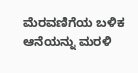ಮೆರವಣಿಗೆಯ ಬಳಿಕ ಆನೆಯನ್ನು ಮರಳಿ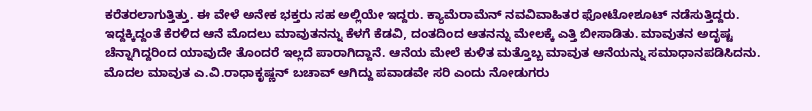ಕರೆತರಲಾಗುತ್ತಿತ್ತು. ಈ ವೇಳೆ ಅನೇಕ ಭಕ್ತರು ಸಹ ಅಲ್ಲಿಯೇ ಇದ್ದರು. ಕ್ಯಾಮೆರಾಮೆನ್ ನವವಿವಾಹಿತರ ಫೋಟೋಶೂಟ್ ನಡೆಸುತ್ತಿದ್ದರು.
ಇದ್ದಕ್ಕಿದ್ದಂತೆ ಕೆರಳಿದ ಆನೆ ಮೊದಲು ಮಾವುತನನ್ನು ಕೆಳಗೆ ಕೆಡವಿ, ದಂತದಿಂದ ಆತನನ್ನು ಮೇಲಕ್ಕೆ ಎತ್ತಿ ಬೀಸಾಡಿತು. ಮಾವುತನ ಅದೃಷ್ಟ ಚೆನ್ನಾಗಿದ್ದರಿಂದ ಯಾವುದೇ ತೊಂದರೆ ಇಲ್ಲದೆ ಪಾರಾಗಿದ್ದಾನೆ. ಆನೆಯ ಮೇಲೆ ಕುಳಿತ ಮತ್ತೊಬ್ಬ ಮಾವುತ ಆನೆಯನ್ನು ಸಮಾಧಾನಪಡಿಸಿದನು.
ಮೊದಲ ಮಾವುತ ಎ.ವಿ.ರಾಧಾಕೃಷ್ಣನ್ ಬಚಾವ್ ಆಗಿದ್ದು ಪವಾಡವೇ ಸರಿ ಎಂದು ನೋಡುಗರು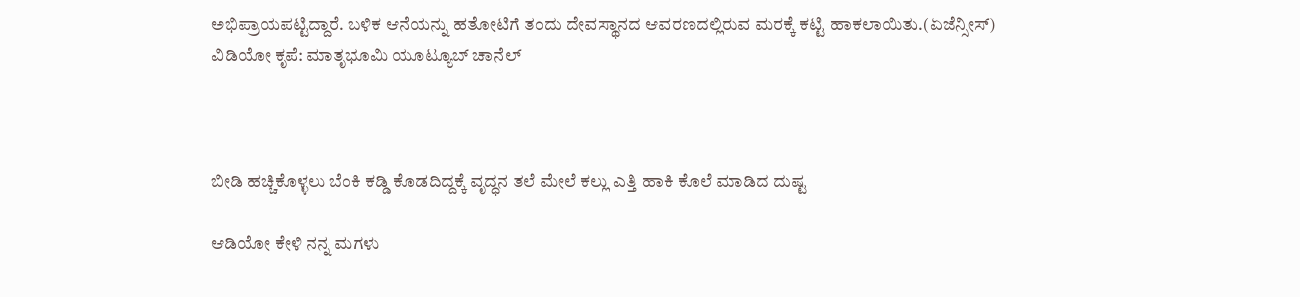ಅಭಿಪ್ರಾಯಪಟ್ಟಿದ್ದಾರೆ. ಬಳಿಕ ಆನೆಯನ್ನು ಹತೋಟಿಗೆ ತಂದು ದೇವಸ್ಥಾನದ ಆವರಣದಲ್ಲಿರುವ ಮರಕ್ಕೆ ಕಟ್ಟಿ ಹಾಕಲಾಯಿತು.(ಏಜೆನ್ಸೀಸ್)
ವಿಡಿಯೋ ಕೃಪೆ: ಮಾತೃಭೂಮಿ ಯೂಟ್ಯೂಬ್ ಚಾನೆಲ್



ಬೀಡಿ ಹಚ್ಚಿಕೊಳ್ಳಲು ಬೆಂಕಿ ಕಡ್ಡಿ ಕೊಡದಿದ್ದಕ್ಕೆ ವೃದ್ಧನ ತಲೆ ಮೇಲೆ ಕಲ್ಲು ಎತ್ತಿ ಹಾಕಿ ಕೊಲೆ ಮಾಡಿದ ದುಷ್ಟ

ಆಡಿಯೋ ಕೇಳಿ ನನ್ನ ಮಗಳು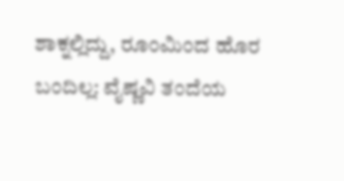ಶಾಕ್ನಲ್ಲಿದ್ದು, ರೂಂ‌ಮಿಂದ ಹೊರ ಬಂದಿಲ್ಲ: ವೈಷ್ಣವಿ ತಂದೆಯ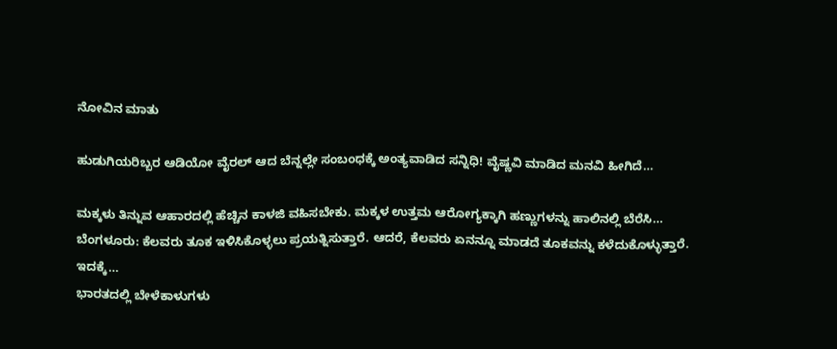ನೋವಿನ ಮಾತು

ಹುಡುಗಿಯರಿಬ್ಬರ ಆಡಿಯೋ ವೈರಲ್ ಆದ ಬೆನ್ನಲ್ಲೇ ಸಂಬಂಧಕ್ಕೆ ಅಂತ್ಯವಾಡಿದ ಸನ್ನಿಧಿ! ವೈಷ್ಣವಿ ಮಾಡಿದ ಮನವಿ ಹೀಗಿದೆ…

ಮಕ್ಕಳು ತಿನ್ನುವ ಆಹಾರದಲ್ಲಿ ಹೆಚ್ಚಿನ ಕಾಳಜಿ ವಹಿಸಬೇಕು. ಮಕ್ಕಳ ಉತ್ತಮ ಆರೋಗ್ಯಕ್ಕಾಗಿ ಹಣ್ಣುಗಳನ್ನು ಹಾಲಿನಲ್ಲಿ ಬೆರೆಸಿ…
ಬೆಂಗಳೂರು: ಕೆಲವರು ತೂಕ ಇಳಿಸಿಕೊಳ್ಳಲು ಪ್ರಯತ್ನಿಸುತ್ತಾರೆ. ಆದರೆ, ಕೆಲವರು ಏನನ್ನೂ ಮಾಡದೆ ತೂಕವನ್ನು ಕಳೆದುಕೊಳ್ಳುತ್ತಾರೆ. ಇದಕ್ಕೆ…
ಭಾರತದಲ್ಲಿ ಬೇಳೆಕಾಳುಗಳು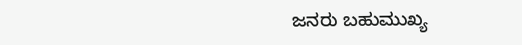ಜನರು ಬಹುಮುಖ್ಯ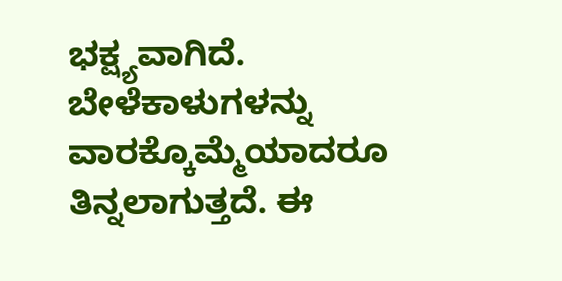ಭಕ್ಷ್ಯವಾಗಿದೆ. ಬೇಳೆಕಾಳುಗಳನ್ನು ವಾರಕ್ಕೊಮ್ಮೆಯಾದರೂ ತಿನ್ನಲಾಗುತ್ತದೆ. ಈ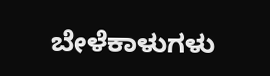ಬೇಳೆಕಾಳುಗಳು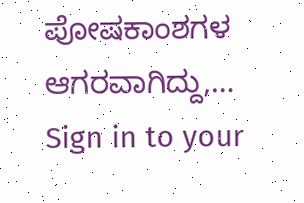ಪೋಷಕಾಂಶಗಳ ಆಗರವಾಗಿದ್ದು,…
Sign in to your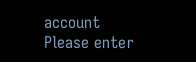account
Please enter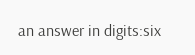an answer in digits:six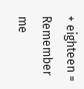+ eighteen =
Remember me